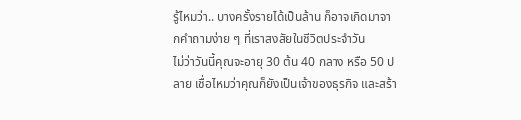รู้ไหมว่า.. บางครั้งรายได้เป็นล้าน ก็อาจเกิดมาจากคำถามง่าย ๆ ที่เราสงสัยในชีวิตประจำวัน
ไม่ว่าวันนี้คุณจะอายุ 30 ต้น 40 กลาง หรือ 50 ปลาย เชื่อไหมว่าคุณก็ยังเป็นเจ้าของธุรกิจ และสร้า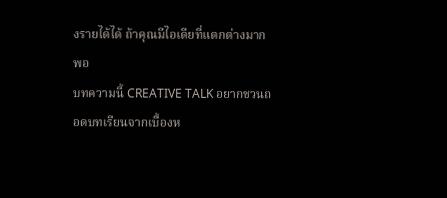งรายได้ได้ ถ้าคุณมีไอเดียที่แตกต่างมากพอ
บทความนี้ CREATIVE TALK อยากชวนถอดบทเรียนจากเบื้องห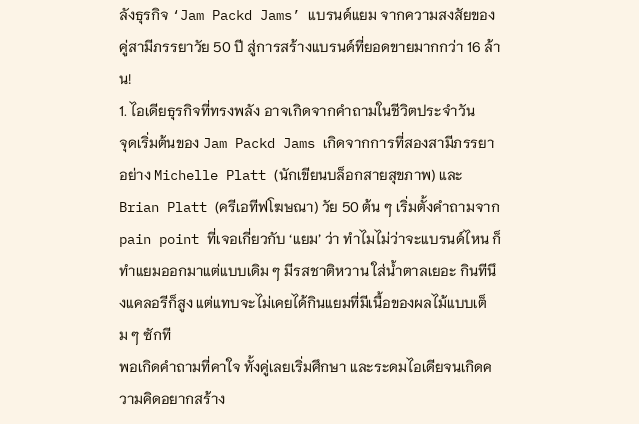ลังธุรกิจ ‘Jam Packd Jams’ แบรนด์แยม จากความสงสัยของคู่สามีภรรยาวัย 50 ปี สู่การสร้างแบรนด์ที่ยอดขายมากกว่า 16 ล้าน!
1. ไอเดียธุรกิจที่ทรงพลัง อาจเกิดจากคำถามในชีวิตประจำวัน
จุดเริ่มต้นของ Jam Packd Jams เกิดจากการที่สองสามีภรรยา อย่าง Michelle Platt (นักเขียนบล็อกสายสุขภาพ) และ Brian Platt (ครีเอทีฟโฆษณา) วัย 50 ต้น ๆ เริ่มตั้งคำถามจาก pain point ที่เจอเกี่ยวกับ ‘แยม’ ว่า ทำไมไม่ว่าจะแบรนด์ไหน ก็ทำแยมออกมาแต่แบบเดิม ๆ มีรสชาติหวาน ใส่น้ำตาลเยอะ กินทีนึงแคลอรีก็สูง แต่แทบจะไม่เคยได้กินแยมที่มีเนื้อของผลไม้แบบเต็ม ๆ ซักที
พอเกิดคำถามที่คาใจ ทั้งคู่เลยเริ่มศึกษา และระดมไอเดียจนเกิดความคิดอยากสร้าง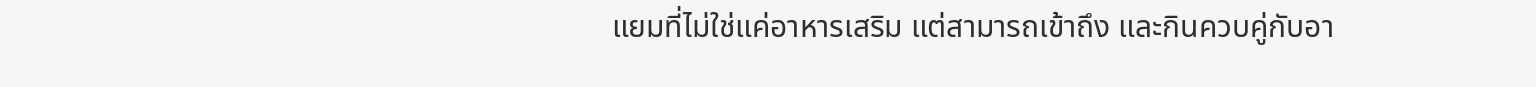แยมที่ไม่ใช่แค่อาหารเสริม แต่สามารถเข้าถึง และกินควบคู่กับอา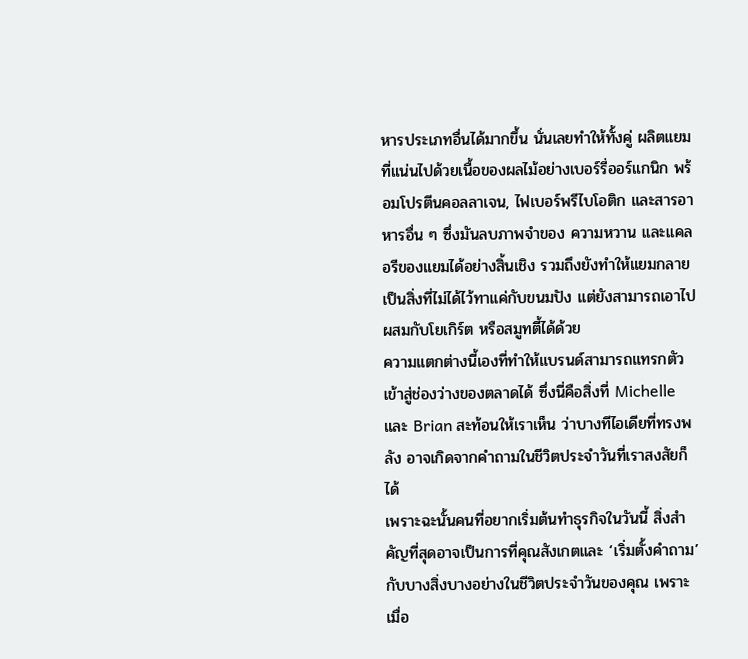หารประเภทอื่นได้มากขึ้น นั่นเลยทำให้ทั้งคู่ ผลิตแยมที่แน่นไปด้วยเนื้อของผลไม้อย่างเบอร์รี่ออร์แกนิก พร้อมโปรตีนคอลลาเจน, ไฟเบอร์พรีไบโอติก และสารอาหารอื่น ๆ ซึ่งมันลบภาพจำของ ความหวาน และแคลอรีของแยมได้อย่างสิ้นเชิง รวมถึงยังทำให้แยมกลายเป็นสิ่งที่ไม่ได้ไว้ทาแค่กับขนมปัง แต่ยังสามารถเอาไปผสมกับโยเกิร์ต หรือสมูทตี้ได้ด้วย
ความแตกต่างนี้เองที่ทำให้แบรนด์สามารถแทรกตัวเข้าสู่ช่องว่างของตลาดได้ ซึ่งนี่คือสิ่งที่ Michelle และ Brian สะท้อนให้เราเห็น ว่าบางทีไอเดียที่ทรงพลัง อาจเกิดจากคำถามในชีวิตประจำวันที่เราสงสัยก็ได้
เพราะฉะนั้นคนที่อยากเริ่มต้นทำธุรกิจในวันนี้ สิ่งสำคัญที่สุดอาจเป็นการที่คุณสังเกตและ ‘เริ่มตั้งคำถาม’ กับบางสิ่งบางอย่างในชีวิตประจำวันของคุณ เพราะเมื่อ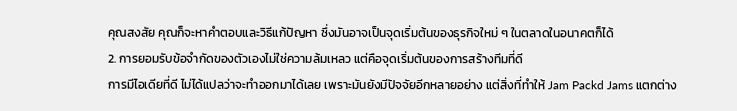คุณสงสัย คุณก็จะหาคำตอบและวิธีแก้ปัญหา ซึ่งมันอาจเป็นจุดเริ่มต้นของธุรกิจใหม่ ๆ ในตลาดในอนาคตก็ได้
2. การยอมรับข้อจำกัดของตัวเองไม่ใช่ความล้มเหลว แต่คือจุดเริ่มต้นของการสร้างทีมที่ดี
การมีไอเดียที่ดี ไม่ได้แปลว่าจะทำออกมาได้เลย เพราะมันยังมีปัจจัยอีกหลายอย่าง แต่สิ่งที่ทำให้ Jam Packd Jams แตกต่าง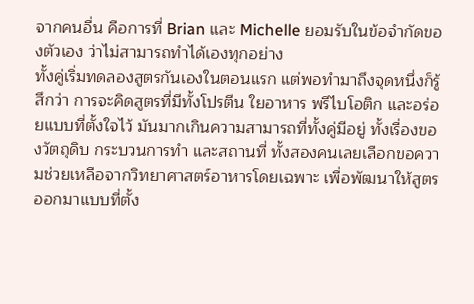จากคนอื่น คือการที่ Brian และ Michelle ยอมรับในข้อจำกัดของตัวเอง ว่าไม่สามารถทำได้เองทุกอย่าง
ทั้งคู่เริ่มทดลองสูตรกันเองในตอนแรก แต่พอทำมาถึงจุดหนึ่งก็รู้สึกว่า การจะคิดสูตรที่มีทั้งโปรตีน ใยอาหาร พรีไบโอติก และอร่อยแบบที่ตั้งใจไว้ มันมากเกินความสามารถที่ทั้งคู่มีอยู่ ทั้งเรื่องของวัตถุดิบ กระบวนการทำ และสถานที่ ทั้งสองคนเลยเลือกขอความช่วยเหลือจากวิทยาศาสตร์อาหารโดยเฉพาะ เพื่อพัฒนาให้สูตรออกมาแบบที่ตั้ง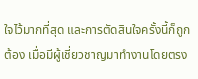ใจไว้มากที่สุด และการตัดสินใจครั้งนี้ก็ถูกต้อง เมื่อมีผู้เชี่ยวชาญมาทำงานโดยตรง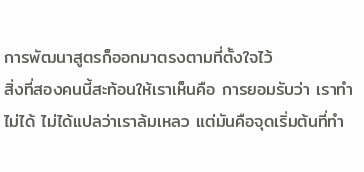การพัฒนาสูตรก็ออกมาตรงตามที่ตั้งใจไว้
สิ่งที่สองคนนี้สะท้อนให้เราเห็นคือ การยอมรับว่า เราทำไม่ได้ ไม่ได้แปลว่าเราล้มเหลว แต่มันคือจุดเริ่มต้นที่ทำ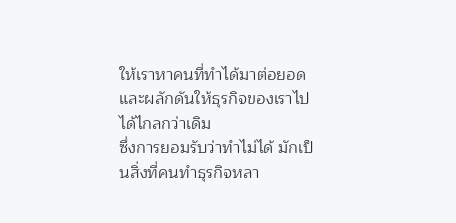ให้เราหาคนที่ทำได้มาต่อยอด และผลักดันให้ธุรกิจของเราไปได้ไกลกว่าเดิม
ซึ่งการยอมรับว่าทำไม่ได้ มักเป็นสิ่งที่คนทำธุรกิจหลา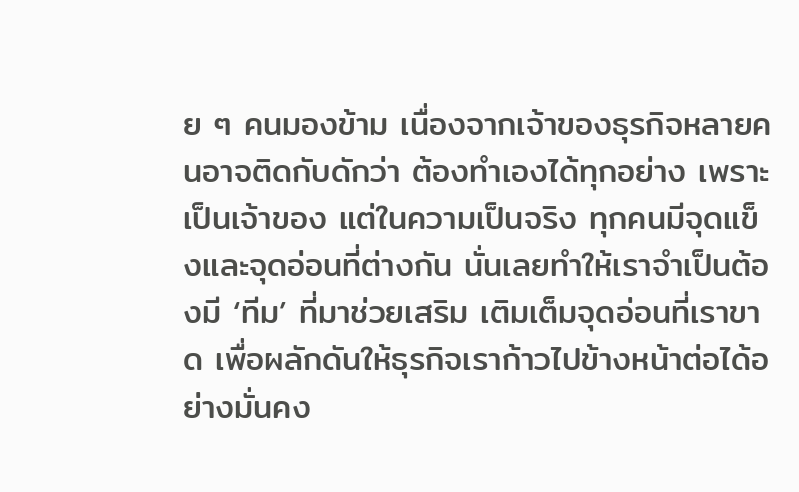ย ๆ คนมองข้าม เนื่องจากเจ้าของธุรกิจหลายคนอาจติดกับดักว่า ต้องทำเองได้ทุกอย่าง เพราะเป็นเจ้าของ แต่ในความเป็นจริง ทุกคนมีจุดแข็งและจุดอ่อนที่ต่างกัน นั่นเลยทำให้เราจำเป็นต้องมี ‘ทีม’ ที่มาช่วยเสริม เติมเต็มจุดอ่อนที่เราขาด เพื่อผลักดันให้ธุรกิจเราก้าวไปข้างหน้าต่อได้อย่างมั่นคง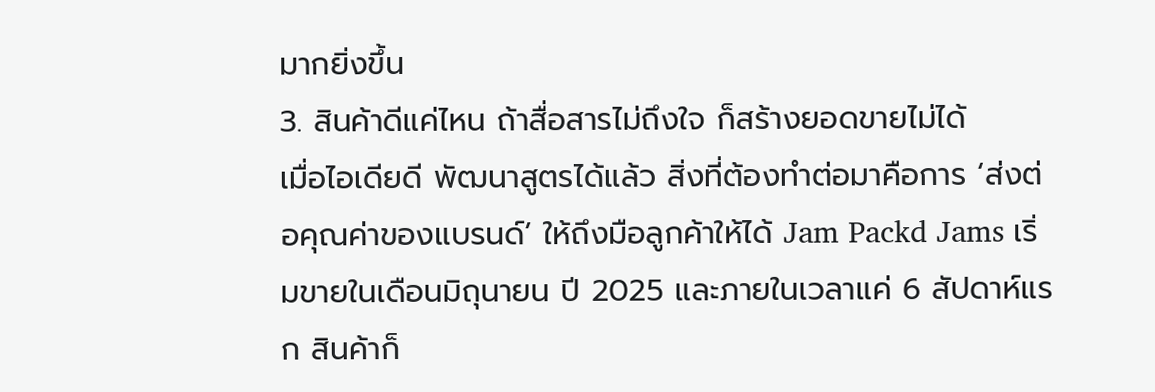มากยิ่งขึ้น
3. สินค้าดีแค่ไหน ถ้าสื่อสารไม่ถึงใจ ก็สร้างยอดขายไม่ได้
เมื่อไอเดียดี พัฒนาสูตรได้แล้ว สิ่งที่ต้องทำต่อมาคือการ ‘ส่งต่อคุณค่าของแบรนด์’ ให้ถึงมือลูกค้าให้ได้ Jam Packd Jams เริ่มขายในเดือนมิถุนายน ปี 2025 และภายในเวลาแค่ 6 สัปดาห์แรก สินค้าก็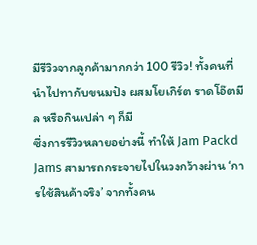มีรีวิวจากลูกค้ามากกว่า 100 รีวิว! ทั้งคนที่นำไปทากับขนมปัง ผสมโยเกิร์ต ราดโอ๊ตมีล หรือกินเปล่า ๆ ก็มี
ซึ่งการรีวิวหลายอย่างนี้ ทำให้ Jam Packd Jams สามารถกระจายไปในวงกว้างผ่าน ‘การใช้สินค้าจริง’ จากทั้งคน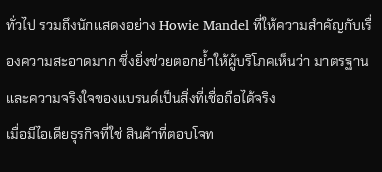ทั่วไป รวมถึงนักแสดงอย่าง Howie Mandel ที่ให้ความสำคัญกับเรื่องความสะอาดมาก ซึ่งยิ่งช่วยตอกย้ำให้ผู้บริโภคเห็นว่า มาตรฐาน และความจริงใจของแบรนด์เป็นสิ่งที่เชื่อถือได้จริง
เมื่อมีไอเดียธุรกิจที่ใช่ สินค้าที่ตอบโจท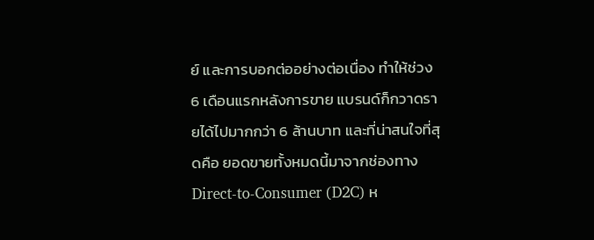ย์ และการบอกต่ออย่างต่อเนื่อง ทำให้ช่วง 6 เดือนแรกหลังการขาย แบรนด์ก็กวาดรายได้ไปมากกว่า 6 ล้านบาท และที่น่าสนใจที่สุดคือ ยอดขายทั้งหมดนี้มาจากช่องทาง Direct-to-Consumer (D2C) ห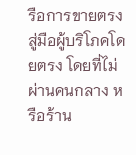รือการขายตรงสู่มือผู้บริโภคโดยตรง โดยที่ไม่ผ่านคนกลาง หรือร้าน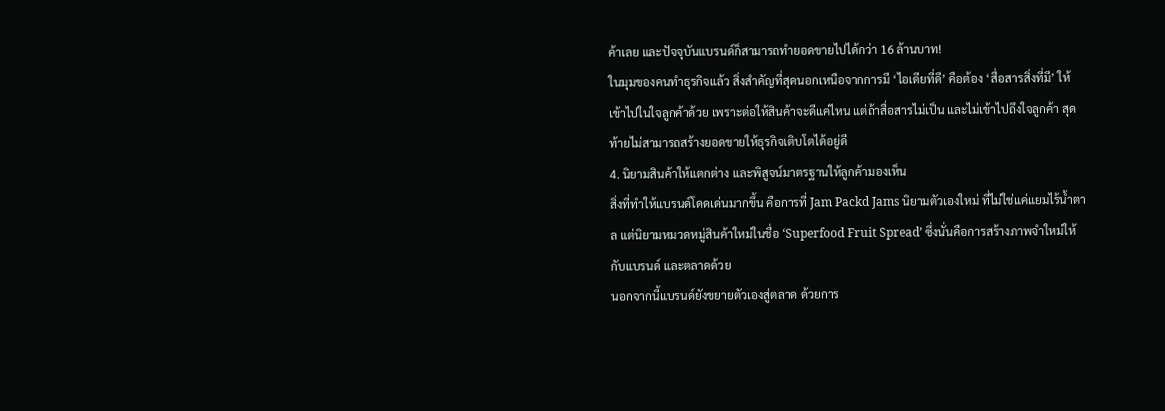ค้าเลย และปัจจุบันแบรนด์ก็สามารถทำยอดขายไปได้กว่า 16 ล้านบาท!
ในมุมของคนทำธุรกิจแล้ว สิ่งสำคัญที่สุดนอกเหนือจากการมี ‘ไอเดียที่ดี’ คือต้อง ‘สื่อสารสิ่งที่มี’ ให้เข้าไปในใจลูกค้าด้วย เพราะต่อให้สินค้าจะดีแค่ไหน แต่ถ้าสื่อสารไม่เป็น และไม่เข้าไปถึงใจลูกค้า สุดท้ายไม่สามารถสร้างยอดขายให้ธุรกิจเติบโตได้อยู่ดี
4. นิยามสินค้าให้แตกต่าง และพิสูจน์มาตรฐานให้ลูกค้ามองเห็น
สิ่งที่ทำให้แบรนด์โดดเด่นมากขึ้น คือการที่ Jam Packd Jams นิยามตัวเองใหม่ ที่ไม่ใช่แค่แยมไร้น้ำตาล แต่นิยามหมวดหมู่สินค้าใหม่ในชื่อ ‘Superfood Fruit Spread’ ซึ่งนั่นคือการสร้างภาพจำใหม่ให้กับแบรนด์ และตลาดด้วย
นอกจากนี้แบรนด์ยังขยายตัวเองสู่ตลาด ด้วยการ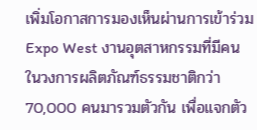เพิ่มโอกาสการมองเห็นผ่านการเข้าร่วม Expo West งานอุตสาหกรรมที่มีคนในวงการผลิตภัณฑ์ธรรมชาติกว่า 70,000 คนมารวมตัวกัน เพื่อแจกตัว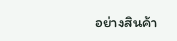อย่างสินค้า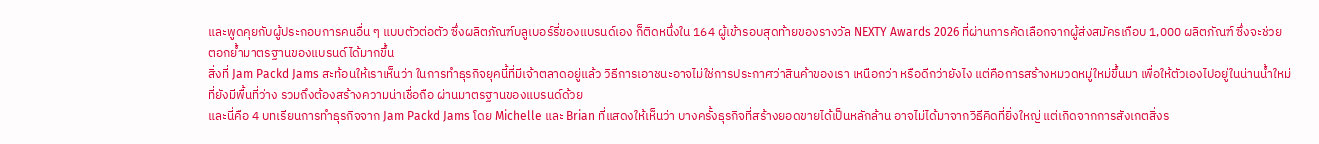และพูดคุยกับผู้ประกอบการคนอื่น ๆ แบบตัวต่อตัว ซึ่งผลิตภัณฑ์บลูเบอร์รี่ของแบรนด์เอง ก็ติดหนึ่งใน 164 ผู้เข้ารอบสุดท้ายของรางวัล NEXTY Awards 2026 ที่ผ่านการคัดเลือกจากผู้ส่งสมัครเกือบ 1,000 ผลิตภัณฑ์ ซึ่งจะช่วยตอกย้ำมาตรฐานของแบรนด์ได้มากขึ้น
สิ่งที่ Jam Packd Jams สะท้อนให้เราเห็นว่า ในการทำธุรกิจยุคนี้ที่มีเจ้าตลาดอยู่แล้ว วิธีการเอาชนะอาจไม่ใช่การประกาศว่าสินค้าของเรา เหนือกว่า หรือดีกว่ายังไง แต่คือการสร้างหมวดหมู่ใหม่ขึ้นมา เพื่อให้ตัวเองไปอยู่ในน่านน้ำใหม่ที่ยังมีพื้นที่ว่าง รวมถึงต้องสร้างความน่าเชื่อถือ ผ่านมาตรฐานของแบรนด์ด้วย
และนี่คือ 4 บทเรียนการทำธุรกิจจาก Jam Packd Jams โดย Michelle และ Brian ที่แสดงให้เห็นว่า บางครั้งธุรกิจที่สร้างยอดขายได้เป็นหลักล้าน อาจไม่ได้มาจากวิธีคิดที่ยิ่งใหญ่ แต่เกิดจากการสังเกตสิ่งร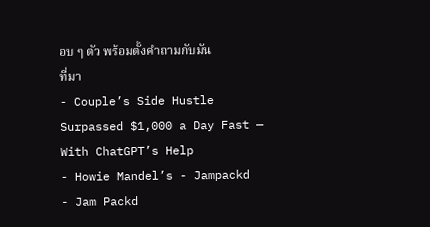อบ ๆ ตัว พร้อมตั้งคำถามกับมัน
ที่มา
- Couple’s Side Hustle Surpassed $1,000 a Day Fast — With ChatGPT’s Help
- Howie Mandel’s - Jampackd
- Jam Packd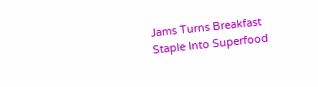Jams Turns Breakfast Staple Into Superfood